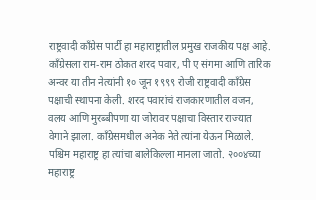राष्ट्रवादी काँग्रेस पार्टी हा महाराष्ट्रातील प्रमुख राजकीय पक्ष आहे. काँग्रेसला राम-राम ठोकत शरद पवार, पी ए संगमा आणि तारिक अन्वर या तीन नेत्यांनी १० जून १९९९ रोजी राष्ट्रवादी काँग्रेस पक्षाची स्थापना केली. शरद पवारांचं राजकारणातील वजन, वलय आणि मुरब्बीपणा या जोरावर पक्षाचा विस्तार राज्यात वेगाने झाला. काँग्रेसमधील अनेक नेते त्यांना येऊन मिळाले. पश्चिम महाराष्ट्र हा त्यांचा बालेकिल्ला मानला जातो. २००४च्या महाराष्ट्र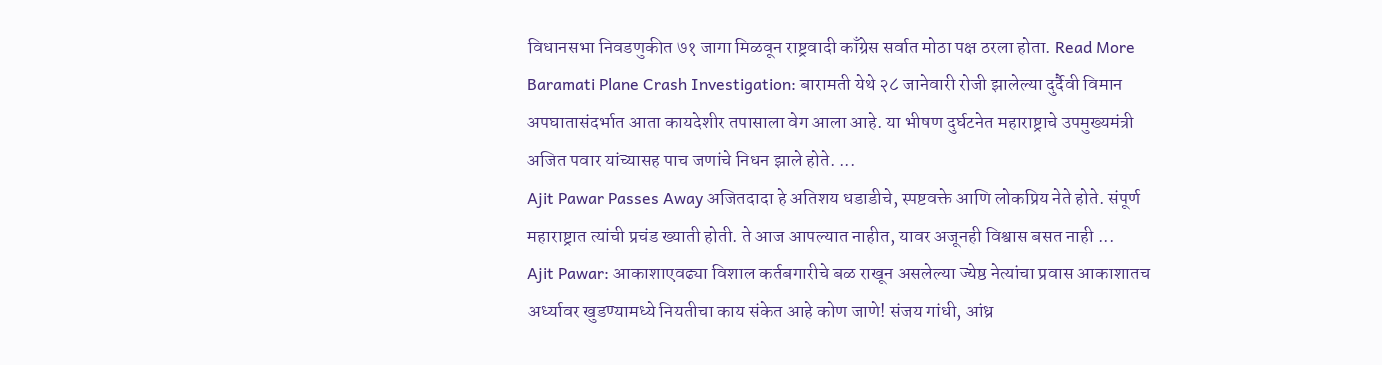विधानसभा निवडणुकीत ७१ जागा मिळवून राष्ट्रवादी काँग्रेस सर्वात मोठा पक्ष ठरला होता. Read More
Baramati Plane Crash Investigation: बारामती येथे २८ जानेवारी रोजी झालेल्या दुर्दैवी विमान अपघातासंदर्भात आता कायदेशीर तपासाला वेग आला आहे. या भीषण दुर्घटनेत महाराष्ट्राचे उपमुख्यमंत्री अजित पवार यांच्यासह पाच जणांचे निधन झाले होते. ...
Ajit Pawar Passes Away अजितदादा हे अतिशय धडाडीचे, स्पष्टवक्ते आणि लोकप्रिय नेते होते. संपूर्ण महाराष्ट्रात त्यांची प्रचंड ख्याती होती. ते आज आपल्यात नाहीत, यावर अजूनही विश्वास बसत नाही ...
Ajit Pawar: आकाशाएवढ्या विशाल कर्तबगारीचे बळ राखून असलेल्या ज्येष्ठ नेत्यांचा प्रवास आकाशातच अर्ध्यावर खुडण्यामध्ये नियतीचा काय संकेत आहे कोण जाणे! संजय गांधी, आंध्र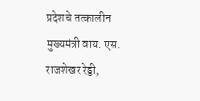प्रदेशचे तत्कालीन मुख्यमंत्री वाय. एस. राजशेखर रेड्डी,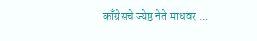काँग्रेसचे ज्येष्ठ नेते माधवर ...